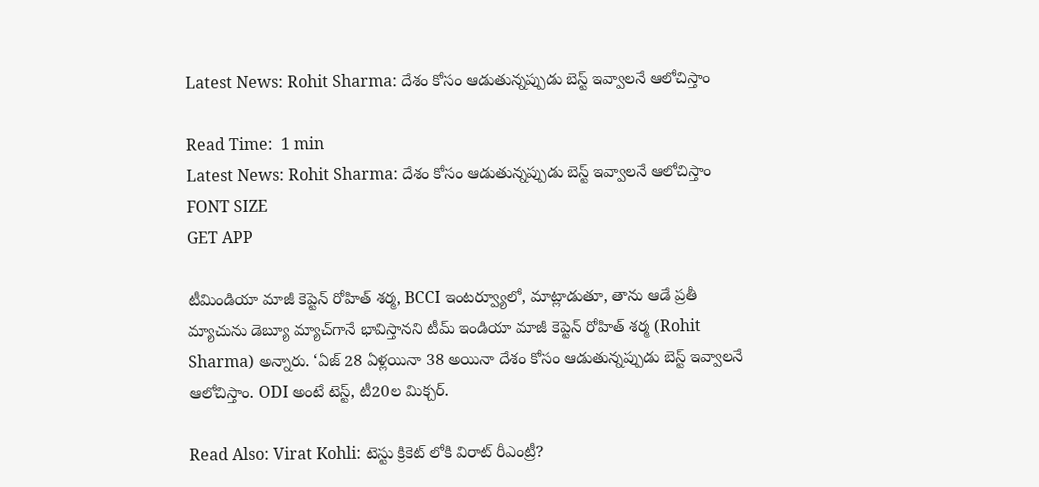Latest News: Rohit Sharma: దేశం కోసం ఆడుతున్నప్పుడు బెస్ట్ ఇవ్వాలనే ఆలోచిస్తాం

Read Time:  1 min
Latest News: Rohit Sharma: దేశం కోసం ఆడుతున్నప్పుడు బెస్ట్ ఇవ్వాలనే ఆలోచిస్తాం
FONT SIZE
GET APP

టీమిండియా మాజీ కెప్టెన్ రోహిత్ శర్మ, BCCI ఇంటర్వ్యూలో, మాట్లాడుతూ, తాను ఆడే ప్రతీ మ్యాచును డెబ్యూ మ్యాచ్‌గానే భావిస్తానని టీమ్ ఇండియా మాజీ కెప్టెన్ రోహిత్ శర్మ (Rohit Sharma) అన్నారు. ‘ఏజ్ 28 ఏళ్లయినా 38 అయినా దేశం కోసం ఆడుతున్నప్పుడు బెస్ట్ ఇవ్వాలనే ఆలోచిస్తాం. ODI అంటే టెస్ట్, టీ20ల మిక్చర్.

Read Also: Virat Kohli: టెస్టు క్రికెట్ లోకి విరాట్ రీఎంట్రీ?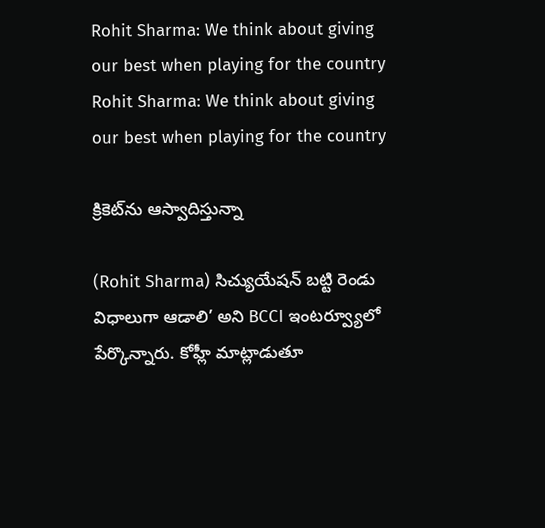Rohit Sharma: We think about giving our best when playing for the country
Rohit Sharma: We think about giving our best when playing for the country

క్రికెట్‌ను ఆస్వాదిస్తున్నా

(Rohit Sharma) సిచ్యుయేషన్ బట్టి రెండు విధాలుగా ఆడాలి’ అని BCCI ఇంటర్వ్యూలో పేర్కొన్నారు. కోహ్లీ మాట్లాడుతూ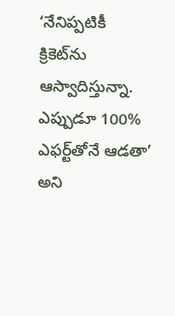‘నేనిప్పటికీ క్రికెట్‌ను ఆస్వాదిస్తున్నా. ఎప్పుడూ 100% ఎఫర్ట్‌‌తోనే ఆడతా’ అని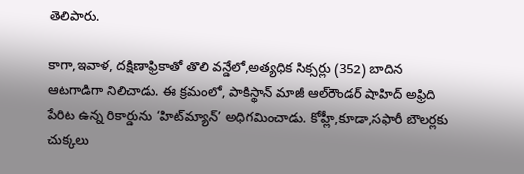తెలిపారు.

కాగా,ఇవాళ, దక్షిణాఫ్రికాతో తొలి వన్డేలో,అత్యధిక సిక్సర్లు (352) బాదిన ఆటగాడిగా నిలిచాడు. ఈ క్రమంలో, పాకిస్థాన్ మాజీ ఆల్‌రౌండర్ షాహిద్ అఫ్రిది పేరిట ఉన్న రికార్డును ‘హిట్‌మ్యాన్’ అధిగమించాడు. కోహ్లీ,కూడా,సఫారీ బౌలర్లకు చుక్కలు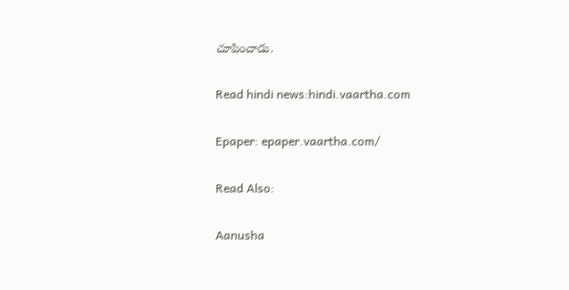చూపించాడు.

Read hindi news:hindi.vaartha.com

Epaper: epaper.vaartha.com/

Read Also:

Aanusha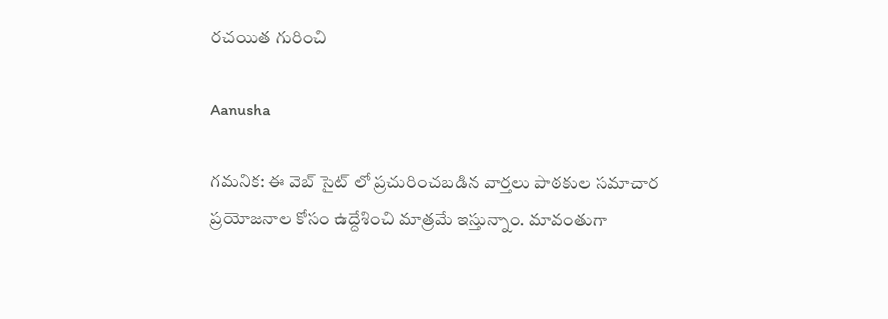రచయిత గురించి

Aanusha

గమనిక: ఈ వెబ్ సైట్ లో ప్రచురించబడిన వార్తలు పాఠకుల సమాచార ప్రయోజనాల కోసం ఉద్దేశించి మాత్రమే ఇస్తున్నాం. మావంతుగా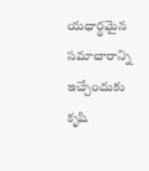యధార్థమైన సమాచారాన్ని ఇచ్చేందుకు కృషి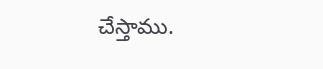చేస్తాము.